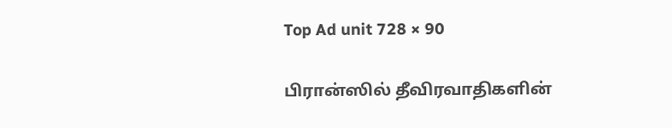Top Ad unit 728 × 90

பிரான்ஸில் தீவிரவாதிகளின்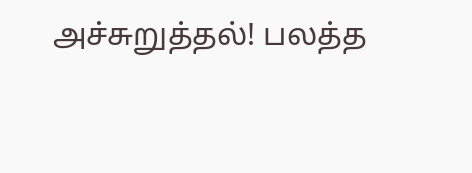அச்சுறுத்தல்! பலத்த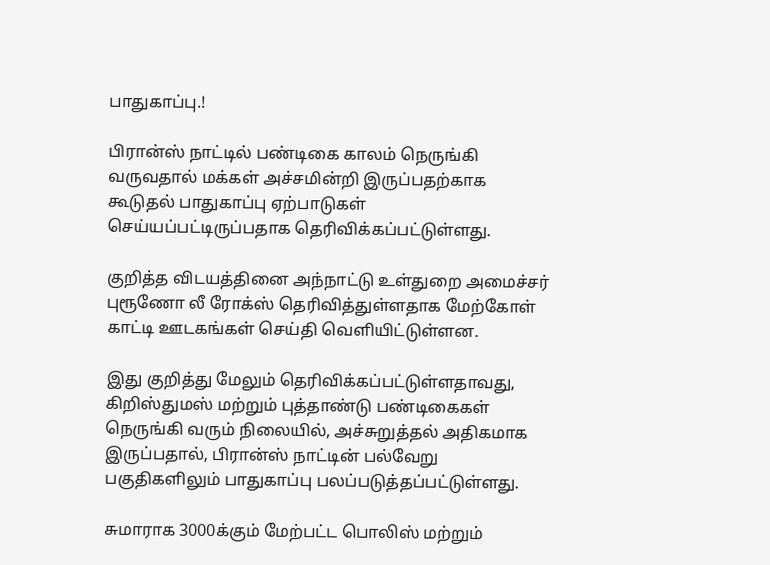பாதுகாப்பு.!

பிரான்ஸ் நாட்டில் பண்டிகை காலம் நெருங்கி வருவதால் மக்கள் அச்சமின்றி இருப்பதற்காக கூடுதல் பாதுகாப்பு ஏற்பாடுகள் செய்யப்பட்டிருப்பதாக தெரிவிக்கப்பட்டுள்ளது.

குறித்த விடயத்தினை அந்நாட்டு உள்துறை அமைச்சர் புரூணோ லீ ரோக்ஸ் தெரிவித்துள்ளதாக மேற்கோள் காட்டி ஊடகங்கள் செய்தி வெளியிட்டுள்ளன.

இது குறித்து மேலும் தெரிவிக்கப்பட்டுள்ளதாவது, கிறிஸ்துமஸ் மற்றும் புத்தாண்டு பண்டிகைகள் நெருங்கி வரும் நிலையில், அச்சுறுத்தல் அதிகமாக இருப்பதால், பிரான்ஸ் நாட்டின் பல்வேறு பகுதிகளிலும் பாதுகாப்பு பலப்படுத்தப்பட்டுள்ளது.

சுமாராக 3000க்கும் மேற்பட்ட பொலிஸ் மற்றும்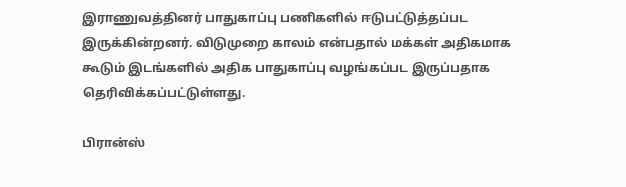இராணுவத்தினர் பாதுகாப்பு பணிகளில் ஈடுபட்டுத்தப்பட இருக்கின்றனர். விடுமுறை காலம் என்பதால் மக்கள் அதிகமாக கூடும் இடங்களில் அதிக பாதுகாப்பு வழங்கப்பட இருப்பதாக தெரிவிக்கப்பட்டுள்ளது.

பிரான்ஸ்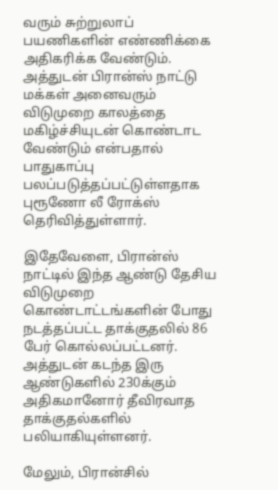வரும் சுற்றுலாப் பயணிகளின் எண்ணிக்கை அதிகரிக்க வேண்டும். அத்துடன் பிரான்ஸ் நாட்டு மக்கள் அனைவரும் விடுமுறை காலத்தை மகிழ்ச்சியுடன் கொண்டாட வேண்டும் என்பதால் பாதுகாப்பு பலப்படுத்தப்பட்டுள்ளதாக புரூணோ லீ ரோக்ஸ் தெரிவித்துள்ளார்.

இதேவேளை, பிரான்ஸ் நாட்டில் இந்த ஆண்டு தேசிய விடுமுறை கொண்டாட்டங்களின் போது நடத்தப்பட்ட தாக்குதலில் 86 பேர் கொல்லப்பட்டனர். அத்துடன் கடந்த இரு ஆண்டுகளில் 230க்கும் அதிகமானோர் தீவிரவாத தாக்குதல்களில் பலியாகியுள்ளனர்.

மேலும், பிரான்சில்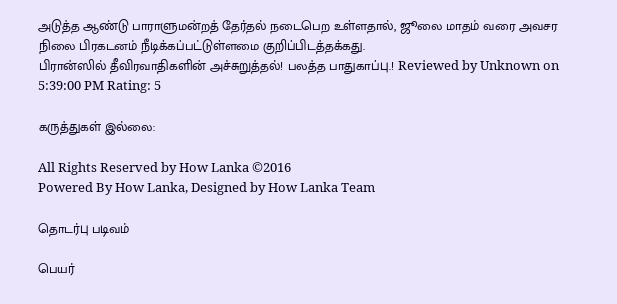அடுத்த ஆண்டு பாராளுமன்றத் தேர்தல் நடைபெற உள்ளதால், ஜூலை மாதம் வரை அவசர நிலை பிரகடனம் நீடிக்கப்பட்டுள்ளமை குறிப்பிடத்தக்கது.
பிரான்ஸில் தீவிரவாதிகளின் அச்சுறுத்தல்! பலத்த பாதுகாப்பு.! Reviewed by Unknown on 5:39:00 PM Rating: 5

கருத்துகள் இல்லை:

All Rights Reserved by How Lanka ©2016
Powered By How Lanka, Designed by How Lanka Team

தொடர்பு படிவம்

பெயர்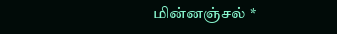மின்னஞ்சல் *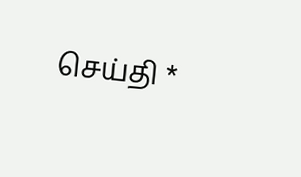செய்தி *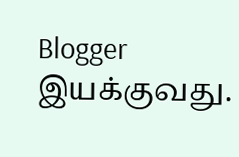Blogger இயக்குவது.